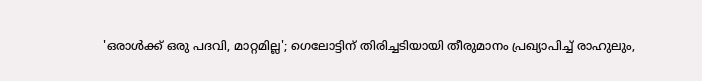'ഒരാൾക്ക് ഒരു പദവി, മാറ്റമില്ല'; ഗെലോട്ടിന് തിരിച്ചടിയായി തീരുമാനം പ്രഖ്യാപിച്ച് രാഹുലും,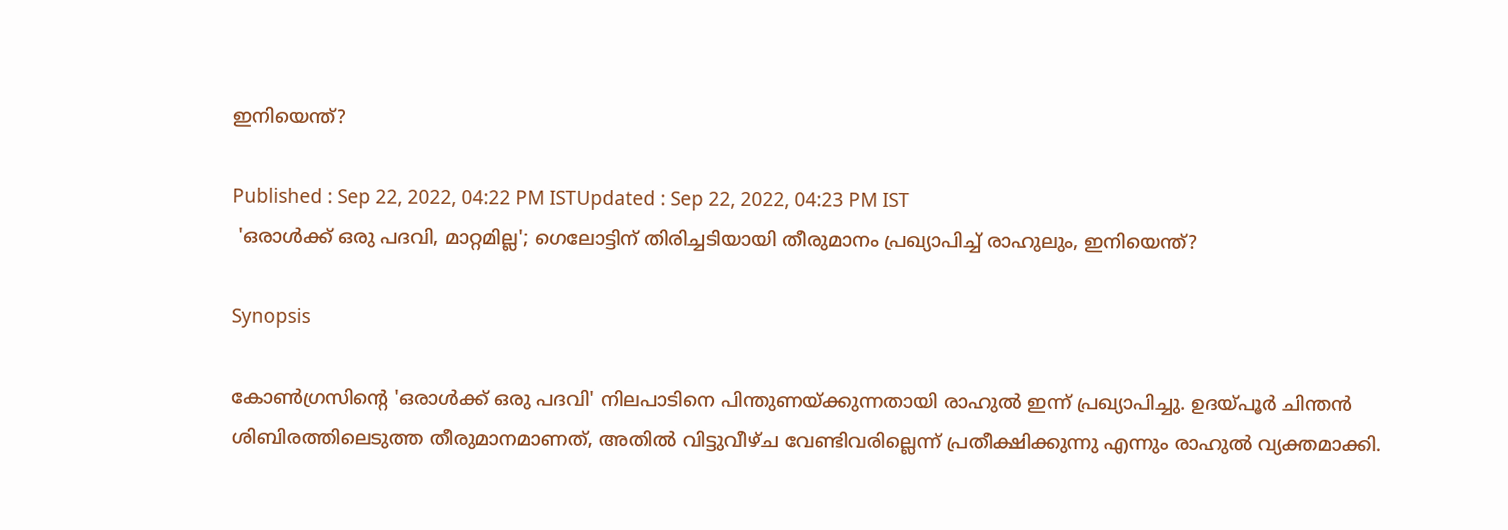ഇനി‌യെന്ത്?

Published : Sep 22, 2022, 04:22 PM ISTUpdated : Sep 22, 2022, 04:23 PM IST
 'ഒരാൾക്ക് ഒരു പദവി, മാറ്റമില്ല'; ഗെലോട്ടിന് തിരിച്ചടിയായി തീരുമാനം പ്രഖ്യാപിച്ച് രാഹുലും, ഇനി‌യെന്ത്?

Synopsis

കോൺഗ്രസിന്റെ 'ഒരാൾക്ക് ഒരു പദവി' നിലപാടിനെ പിന്തുണയ്ക്കുന്നതായി രാഹുൽ ഇന്ന് പ്രഖ്യാപിച്ചു. ഉദയ്പൂർ ചിന്തൻ ശിബിരത്തിലെടുത്ത തീരുമാനമാണത്, അതിൽ വിട്ടുവീഴ്ച വേണ്ടിവരില്ലെന്ന് പ്രതീക്ഷിക്കുന്നു എന്നും രാഹുൽ വ്യക്തമാക്കി.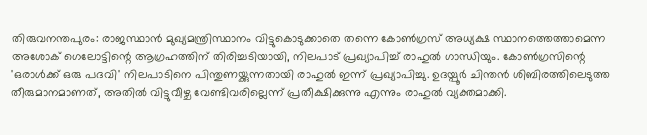തിരുവനന്തപുരം: രാജസ്ഥാൻ മുഖ്യമന്ത്രിസ്ഥാനം വിട്ടുകൊടുക്കാതെ തന്നെ കോൺഗ്രസ് അധ്യക്ഷ സ്ഥാനത്തെത്താമെന്ന അശോക് ഗെലോട്ടിന്റെ ആഗ്രഹത്തിന് തിരിച്ചടിയായി, നിലപാട് പ്രഖ്യാപിച്ച് രാഹുൽ ഗാന്ധിയും. കോൺഗ്രസിന്റെ 'ഒരാൾക്ക് ഒരു പദവി' നിലപാടിനെ പിന്തുണയ്ക്കുന്നതായി രാഹുൽ ഇന്ന് പ്രഖ്യാപിച്ചു. ഉദയ്പൂർ ചിന്തൻ ശിബിരത്തിലെടുത്ത തീരുമാനമാണത്, അതിൽ വിട്ടുവീഴ്ച വേണ്ടിവരില്ലെന്ന് പ്രതീക്ഷിക്കുന്നു എന്നും രാഹുൽ വ്യക്തമാക്കി.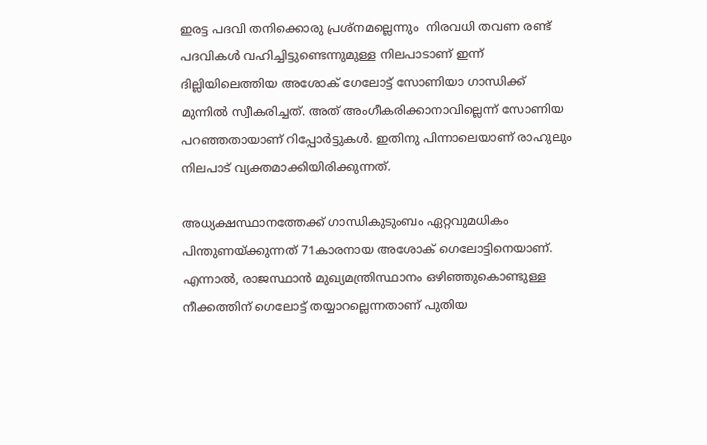ഇരട്ട പദവി തനിക്കൊരു പ്രശ്നമല്ലെന്നും  നിരവധി തവണ രണ്ട് പദവികൾ വഹിച്ചിട്ടുണ്ടെന്നുമുള്ള നിലപാടാണ് ഇന്ന് ദില്ലിയിലെത്തിയ അശോക് ഗേലോട്ട് സോണിയാ ഗാന്ധിക്ക് മുന്നിൽ സ്വീകരിച്ചത്. അത് അംഗീകരിക്കാനാവില്ലെന്ന് സോണിയ പറഞ്ഞതായാണ് റിപ്പോർട്ടുകൾ. ഇതിനു പിന്നാലെയാണ് രാഹുലും നിലപാട് വ്യക്തമാക്കിയിരിക്കുന്നത്.

അധ്യക്ഷസ്ഥാനത്തേക്ക് ഗാന്ധികുടുംബം ഏറ്റവുമധികം പിന്തുണയ്ക്കുന്നത് 71കാരനാ‌യ അശോക് ഗെലോട്ടിനെയാണ്. എന്നാൽ, രാജസ്ഥാൻ മുഖ്യമന്ത്രിസ്ഥാനം ഒഴിഞ്ഞുകൊണ്ടുള്ള നീക്കത്തിന് ഗെലോട്ട് തയ്യാറല്ലെന്നതാണ് പുതിയ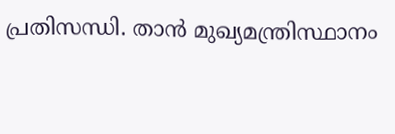പ്രതിസന്ധി. താൻ മുഖ്യമന്ത്രിസ്ഥാനം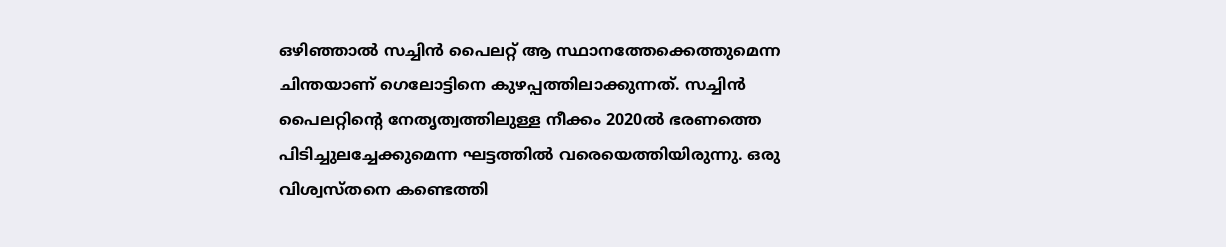ഒഴിഞ്ഞാൽ സച്ചിൻ പൈലറ്റ് ആ സ്ഥാനത്തേക്കെത്തുമെന്ന ചിന്തയാണ് ഗെലോട്ടിനെ കുഴപ്പത്തിലാക്കുന്നത്. സച്ചിൻ പൈലറ്റിന്റെ നേതൃത്വത്തിലുള്ള നീക്കം 2020ൽ ഭരണത്തെ പിടിച്ചുലച്ചേക്കുമെന്ന ഘട്ടത്തിൽ വരെയെത്തിയിരുന്നു. ഒരു വിശ്വസ്തനെ കണ്ടെത്തി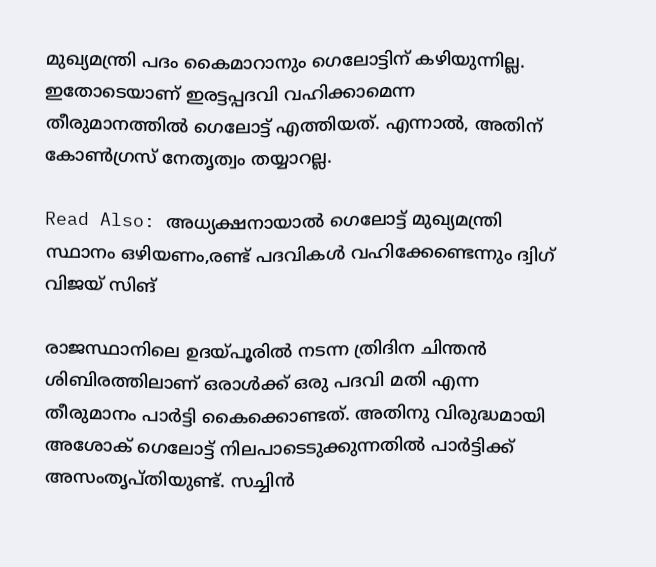മുഖ്യമന്ത്രി പദം കൈമാറാനും ഗെലോട്ടിന് കഴിയുന്നില്ല. ഇതോടെയാണ് ഇരട്ടപ്പദവി വഹിക്കാമെന്ന തീരുമാനത്തിൽ ഗെലോട്ട് എത്തിയത്. എന്നാൽ, അതിന് കോൺഗ്രസ് നേതൃത്വം തയ്യാറല്ല.

Read Also: അധ്യക്ഷനായാൽ ഗെലോട്ട് മുഖ്യമന്ത്രി സ്ഥാനം ഒഴിയണം,രണ്ട് പദവികൾ വഹിക്കേണ്ടെന്നും ദ്വിഗ് വിജയ് സിങ്

രാജസ്ഥാനിലെ ഉദയ്പൂരിൽ നടന്ന ത്രിദിന ചിന്തൻ ശിബിരത്തിലാണ് ഒരാൾക്ക് ഒരു പദവി മതി എന്ന തീരുമാനം പാർട്ടി കൈക്കൊണ്ടത്. അതിനു വിരുദ്ധമായി അശോക് ഗെലോട്ട് നിലപാടെടുക്കുന്നതിൽ പാർട്ടിക്ക് അസംതൃപ്തിയുണ്ട്. സച്ചിൻ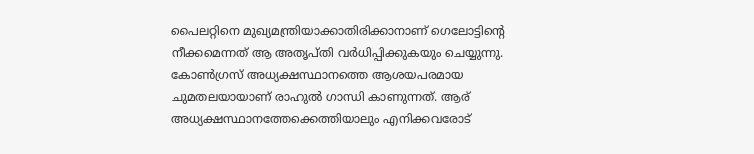പൈലറ്റിനെ മുഖ്യമന്ത്രിയാക്കാതിരിക്കാനാണ് ഗെലോട്ടിന്റെ നീക്കമെന്നത് ആ അതൃപ്തി വർധിപ്പിക്കുകയും ചെയ്യുന്നു. കോൺഗ്രസ് അധ്യക്ഷസ്ഥാനത്തെ ആശയപരമായ ചുമതലയായാണ് രാഹുൽ ഗാന്ധി കാണുന്നത്. ആര് അധ്യക്ഷസ്ഥാനത്തേക്കെത്തിയാലും എനിക്കവരോട്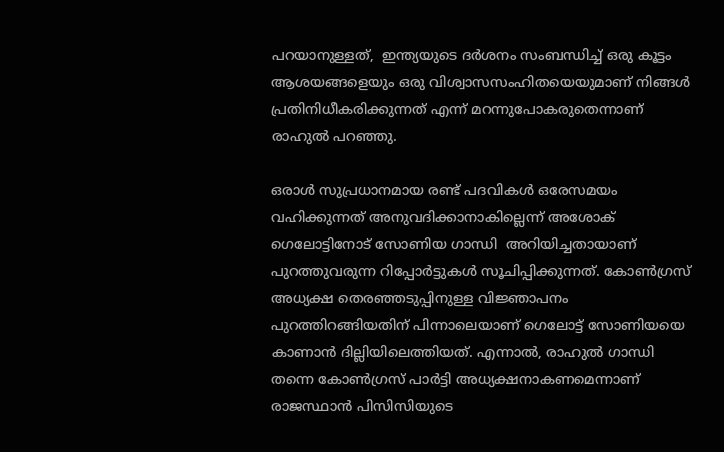പറയാനുള്ളത്,  ഇന്ത്യയുടെ ദർശനം സംബന്ധിച്ച് ഒരു കൂട്ടം ആശയങ്ങളെയും ഒരു വിശ്വാസസംഹിത‌യെയുമാണ് നിങ്ങൾ പ്രതിനിധീകരിക്കുന്നത് എന്ന് മറന്നുപോകരുതെന്നാണ് രാഹുൽ പറഞ്ഞു.

ഒരാൾ സുപ്രധാനമായ രണ്ട് പദവികൾ ഒരേസമയം വഹിക്കുന്നത് അനുവദിക്കാനാകില്ലെന്ന് അശോക് ഗെലോട്ടിനോട് സോണിയ ഗാന്ധി  അറിയിച്ചതായാണ് പുറത്തുവരുന്ന റിപ്പോർട്ടുകൾ സൂചിപ്പിക്കുന്നത്. കോണ്‍ഗ്രസ് അധ്യക്ഷ തെരഞ്ഞടുപ്പിനുള്ള വിജ്ഞാപനം പുറത്തിറങ്ങിയതിന് പിന്നാലെയാണ് ഗെലോട്ട് സോണിയയെ കാണാൻ ദില്ലിയിലെത്തിയത്. എന്നാൽ, രാഹുൽ ഗാന്ധി തന്നെ കോൺഗ്രസ് പാർട്ടി അധ്യക്ഷനാകണമെന്നാണ് രാജസ്ഥാൻ പിസിസിയുടെ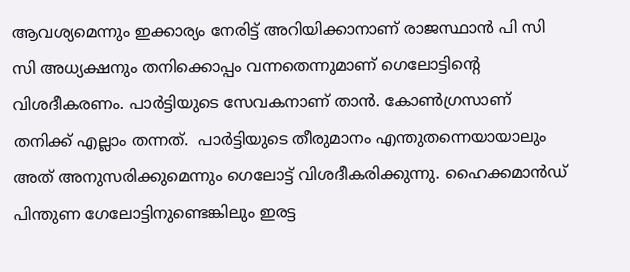ആവശ്യമെന്നും ഇക്കാര്യം നേരിട്ട് അറിയിക്കാനാണ് രാജസ്ഥാൻ പി സി സി അധ്യക്ഷനും തനിക്കൊപ്പം വന്നതെന്നുമാണ് ഗെലോട്ടിന്റെ വിശദീകരണം. പാർട്ടിയുടെ സേവകനാണ് താൻ. കോൺഗ്രസാണ് തനിക്ക് എല്ലാം തന്നത്.  പാർട്ടിയുടെ തീരുമാനം എന്തുതന്നെയായാലും അത് അനുസരിക്കുമെന്നും ഗെലോട്ട് വിശദീകരിക്കുന്നു. ഹൈക്കമാൻഡ് പിന്തുണ ഗേലോട്ടിനുണ്ടെങ്കിലും ഇരട്ട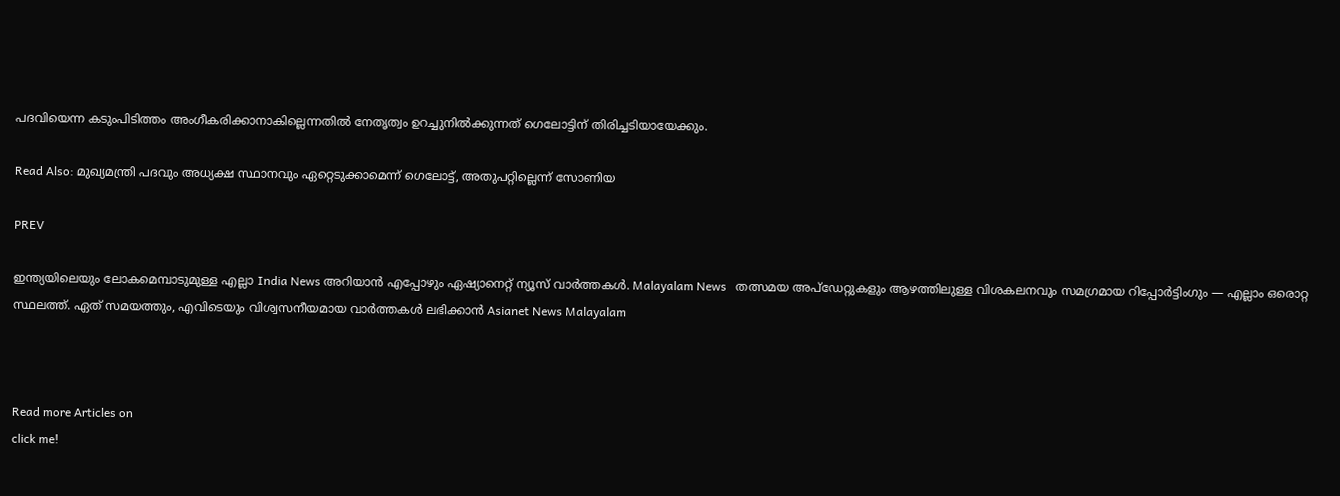പദവിയെന്ന കടുംപിടിത്തം അംഗീകരിക്കാനാകില്ലെന്നതിൽ നേതൃത്വം ഉറച്ചുനിൽക്കുന്നത് ഗെലോട്ടിന് തിരിച്ചടിയായേക്കും.

Read Also: മുഖ്യമന്ത്രി പദവും അധ്യക്ഷ സ്ഥാനവും ഏറ്റെടുക്കാമെന്ന് ഗെലോട്ട്, അതുപറ്റില്ലെന്ന് സോണിയ

PREV

ഇന്ത്യയിലെയും ലോകമെമ്പാടുമുള്ള എല്ലാ India News അറിയാൻ എപ്പോഴും ഏഷ്യാനെറ്റ് ന്യൂസ് വാർത്തകൾ. Malayalam News   തത്സമയ അപ്‌ഡേറ്റുകളും ആഴത്തിലുള്ള വിശകലനവും സമഗ്രമായ റിപ്പോർട്ടിംഗും — എല്ലാം ഒരൊറ്റ സ്ഥലത്ത്. ഏത് സമയത്തും, എവിടെയും വിശ്വസനീയമായ വാർത്തകൾ ലഭിക്കാൻ Asianet News Malayalam



Read more Articles on
click me!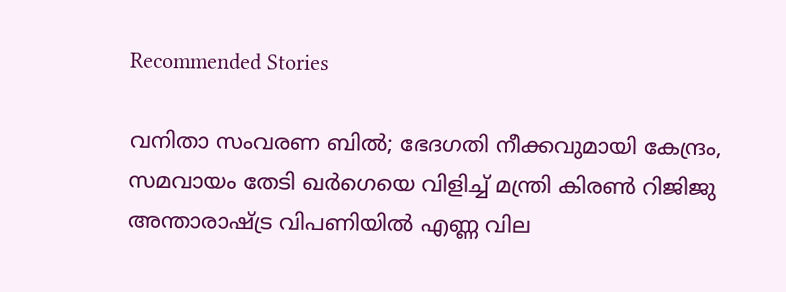Recommended Stories

വനിതാ സംവരണ ബിൽ; ഭേദഗതി നീക്കവുമായി കേന്ദ്രം, സമവായം തേടി ഖർഗെയെ വിളിച്ച് മന്ത്രി കിരൺ റിജിജു
അന്താരാഷ്ട്ര വിപണിയിൽ എണ്ണ വില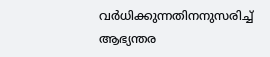വർധിക്കുന്നതിനനുസരിച്ച് ആഭ്യന്തര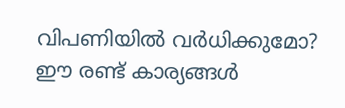വിപണിയിൽ വർധിക്കുമോ? ഈ രണ്ട് കാര്യങ്ങള്‍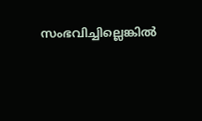സംഭവിച്ചില്ലെങ്കില്‍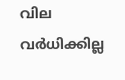വില വര്‍ധിക്കില്ല